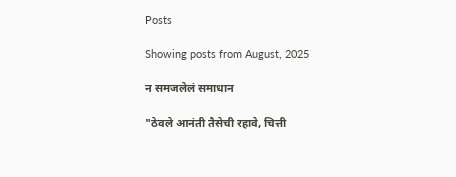Posts

Showing posts from August, 2025

न समजलेलं समाधान

"ठेवले आनंती तैसेची रहावे, चित्ती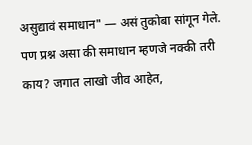असुद्यावं समाधान" — असं तुकोबा सांगून गेले. पण प्रश्न असा की समाधान म्हणजे नक्की तरी काय? जगात लाखो जीव आहेत,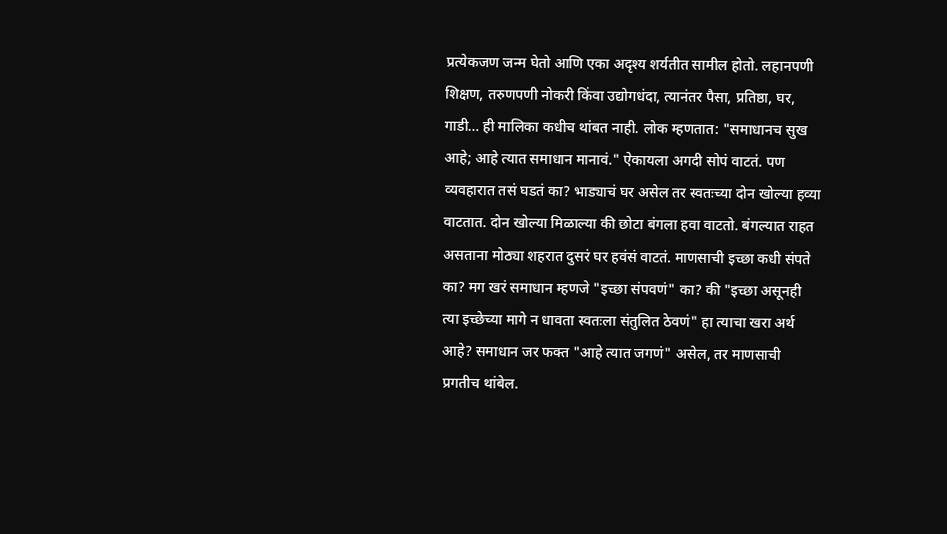प्रत्येकजण जन्म घेतो आणि एका अदृश्य शर्यतीत सामील होतो. लहानपणी शिक्षण, तरुणपणी नोकरी किंवा उद्योगधंदा, त्यानंतर पैसा, प्रतिष्ठा, घर, गाडी… ही मालिका कधीच थांबत नाही. लोक म्हणतात: "समाधानच सुख आहे; आहे त्यात समाधान मानावं." ऐकायला अगदी सोपं वाटतं. पण व्यवहारात तसं घडतं का? भाड्याचं घर असेल तर स्वतःच्या दोन खोल्या हव्या वाटतात. दोन खोल्या मिळाल्या की छोटा बंगला हवा वाटतो. बंगल्यात राहत असताना मोठ्या शहरात दुसरं घर हवंसं वाटतं. माणसाची इच्छा कधी संपते का? मग खरं समाधान म्हणजे "इच्छा संपवणं" का? की "इच्छा असूनही त्या इच्छेच्या मागे न धावता स्वतःला संतुलित ठेवणं" हा त्याचा खरा अर्थ आहे? समाधान जर फक्त "आहे त्यात जगणं" असेल, तर माणसाची प्रगतीच थांबेल.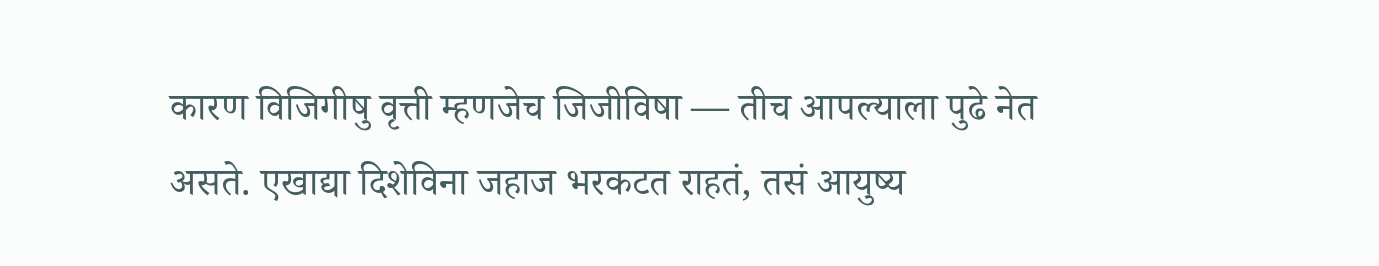कारण विजिगीषु वृत्ती म्हणजेच जिजीविषा — तीच आपल्याला पुढे नेत असते. एखाद्या दिशेविना जहाज भरकटत राहतं, तसं आयुष्य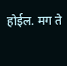होईल. मग ते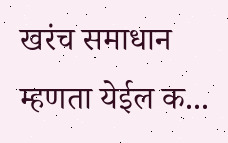खरंच समाधान म्हणता येईल क...